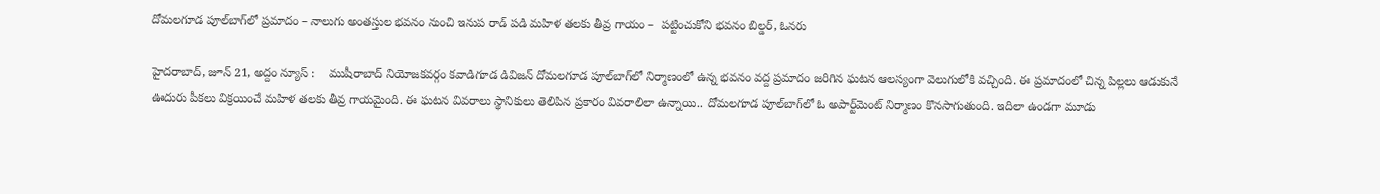దోమ‌ల‌గూడ పూల్‌బాగ్‌లో ప్ర‌మాదం – నాలుగు అంత‌స్తుల భ‌వ‌నం నుంచి ఇనుప రాడ్ ప‌డి మ‌హిళ త‌ల‌కు తీవ్ర గాయం –  ప‌ట్టించుకోని భ‌వ‌నం బిల్డ‌ర్‌, ఓన‌రు

హైదరాబాద్, జూన్ 21, అద్దం న్యూస్ :    ముషీరాబాద్ నియోజ‌క‌వ‌ర్గం క‌వాడిగూడ డివిజ‌న్ దోమ‌ల‌గూడ పూల్‌బాగ్‌లో నిర్మాణంలో ఉన్న భ‌వ‌నం వ‌ద్ద ప్ర‌మాదం జ‌రిగిన ఘ‌ట‌న ఆల‌స్యంగా వెలుగులోకి వ‌చ్చింది. ఈ ప్ర‌మాదంలో చిన్న పిల్ల‌లు ఆడుకునే ఊదురు పీక‌లు విక్ర‌యించే మ‌హిళ త‌ల‌కు తీవ్ర గాయ‌మైంది. ఈ ఘ‌ట‌న వివ‌రాలు స్థానికులు తెలిపిన ప్ర‌కారం వివ‌రాలిలా ఉన్నాయి.. దోమ‌లగూడ పూల్‌బాగ్‌లో ఓ అపార్ట్‌మెంట్ నిర్మాణం కొన‌సాగుతుంది. ఇదిలా ఉండ‌గా మూడు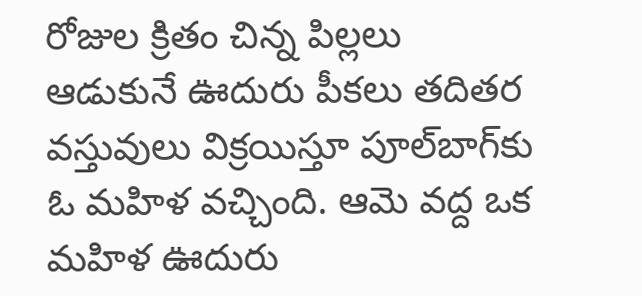రోజుల క్రితం చిన్న పిల్ల‌లు ఆడుకునే ఊదురు పీక‌లు త‌దిత‌ర వ‌స్తువులు విక్ర‌యిస్తూ పూల్‌బాగ్‌కు ఓ మ‌హిళ వ‌చ్చింది. ఆమె వ‌ద్ద ఒక మ‌హిళ ఊదురు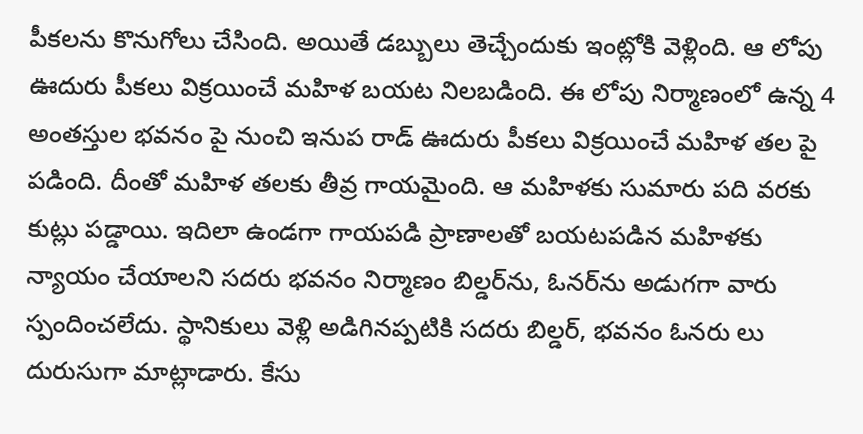పీక‌ల‌ను కొనుగోలు చేసింది. అయితే డ‌బ్బులు తెచ్చేందుకు ఇంట్లోకి వెళ్లింది. ఆ లోపు ఊదురు పీక‌లు విక్ర‌యించే మ‌హిళ బ‌య‌ట నిల‌బ‌డింది. ఈ లోపు నిర్మాణంలో ఉన్న 4 అంత‌స్తుల భ‌వ‌నం పై నుంచి ఇనుప రాడ్ ఊదురు పీక‌లు విక్ర‌యించే మ‌హిళ త‌ల పై ప‌డింది. దీంతో మ‌హిళ త‌ల‌కు తీవ్ర గాయ‌మైంది. ఆ మ‌హిళ‌కు సుమారు ప‌ది వ‌ర‌కు కుట్లు ప‌డ్డాయి. ఇదిలా ఉండ‌గా గాయ‌ప‌డి ప్రాణాల‌తో బ‌య‌ట‌ప‌డిన మ‌హిళ‌కు న్యాయం చేయాల‌ని స‌ద‌రు భ‌వ‌నం నిర్మాణం బిల్డ‌ర్‌ను, ఓన‌ర్‌ను అడుగ‌గా వారు స్పందించ‌లేదు. స్థానికులు వెళ్లి అడిగిన‌ప్ప‌టికి స‌ద‌రు బిల్డ‌ర్‌, భ‌వ‌నం ఓన‌రు లు దురుసుగా మాట్లాడారు. కేసు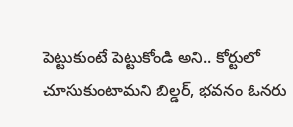పెట్టుకుంటే పెట్టుకోండి అని.. కోర్టులో చూసుకుంటామ‌ని బిల్డ‌ర్‌, భ‌వ‌నం ఓన‌రు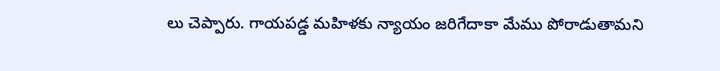లు చెప్పారు. గాయ‌ప‌డ్డ మ‌హిళ‌కు న్యాయం జ‌రిగేదాకా మేము పోరాడుతామ‌ని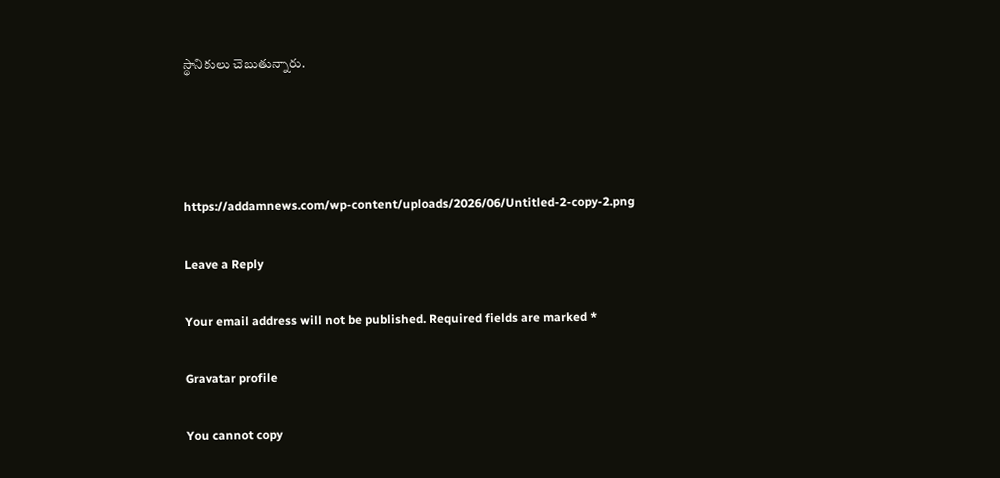స్థానికులు చెబుతున్నారు.




https://addamnews.com/wp-content/uploads/2026/06/Untitled-2-copy-2.png

Leave a Reply

Your email address will not be published. Required fields are marked *

Gravatar profile

You cannot copy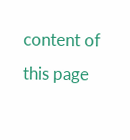content of this page